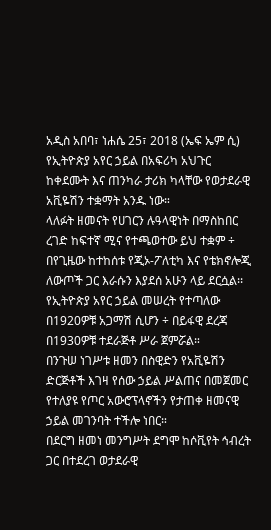አዲስ አበባ፣ ነሐሴ 25፣ 2018 (ኤፍ ኤም ሲ) የኢትዮጵያ አየር ኃይል በአፍሪካ አህጉር ከቀደሙት እና ጠንካራ ታሪክ ካላቸው የወታደራዊ አቪዬሽን ተቋማት አንዱ ነው።
ላለፉት ዘመናት የሀገርን ሉዓላዊነት በማስከበር ረገድ ከፍተኛ ሚና የተጫወተው ይህ ተቋም ÷ በየጊዜው ከተከሰቱ የጂኦ-ፖለቲካ እና የቴክኖሎጂ ለውጦች ጋር እራሱን እያደሰ አሁን ላይ ደርሷል፡፡
የኢትዮጵያ አየር ኃይል መሠረት የተጣለው በ1920ዎቹ አጋማሽ ሲሆን ÷ በይፋዊ ደረጃ በ1930ዎቹ ተደራጅቶ ሥራ ጀምሯል።
በንጉሠ ነገሥቱ ዘመን በስዊድን የአቪዬሽን ድርጅቶች እገዛ የሰው ኃይል ሥልጠና በመጀመር የተለያዩ የጦር አውሮፕላኖችን የታጠቀ ዘመናዊ ኃይል መገንባት ተችሎ ነበር።
በደርግ ዘመነ መንግሥት ደግሞ ከሶቪየት ኅብረት ጋር በተደረገ ወታደራዊ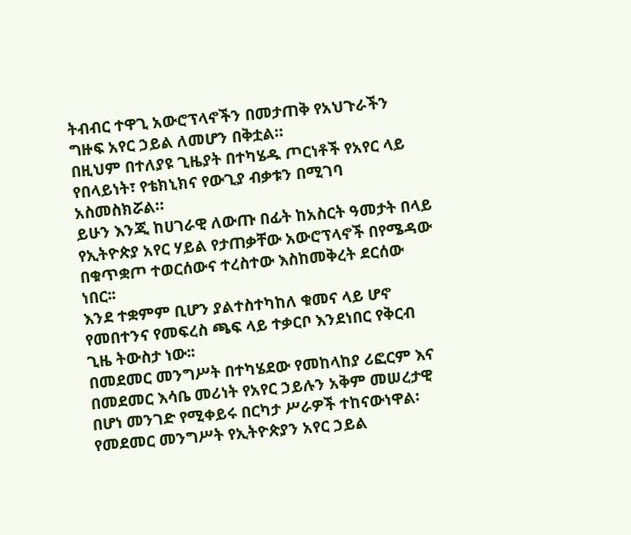ትብብር ተዋጊ አውሮፕላኖችን በመታጠቅ የአህጉራችን ግዙፍ አየር ኃይል ለመሆን በቅቷል።
በዚህም በተለያዩ ጊዜያት በተካሄዱ ጦርነቶች የአየር ላይ የበላይነት፣ የቴክኒክና የውጊያ ብቃቱን በሚገባ አስመስክሯል።
ይሁን እንጂ ከሀገራዊ ለውጡ በፊት ከአስርት ዓመታት በላይ የኢትዮጵያ አየር ሃይል የታጠቃቸው አውሮፕላኖች በየሜዳው በቁጥቋጦ ተወርሰውና ተረስተው እስከመቅረት ደርሰው ነበር፡፡
እንደ ተቋምም ቢሆን ያልተስተካከለ ቁመና ላይ ሆኖ የመበተንና የመፍረስ ጫፍ ላይ ተቃርቦ እንደነበር የቅርብ ጊዜ ትውስታ ነው፡፡
በመደመር መንግሥት በተካሄደው የመከላከያ ሪፎርም እና በመደመር እሳቤ መሪነት የአየር ኃይሉን አቅም መሠረታዊ በሆነ መንገድ የሚቀይሩ በርካታ ሥራዎች ተከናውነዋል፡
የመደመር መንግሥት የኢትዮጵያን አየር ኃይል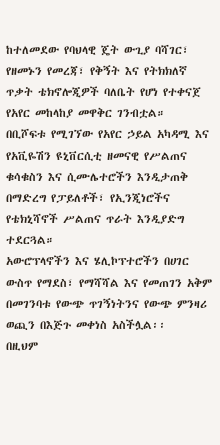ከተለመደው የባህላዊ ጄት ውጊያ ባሻገር፣ የዘመኑን የመረጃ፣ የቅኝት እና የትክክለኛ ጥቃት ቴክኖሎጂዎች ባለቤት የሆነ የተቀናጀ የአየር መከላከያ መዋቅር ገንብቷል።
በቢሾፍቱ የሚገኘው የአየር ኃይል አካዳሚ እና የአቪዬሽን ዩኒቨርሲቲ ዘመናዊ የሥልጠና ቁሳቁስን እና ሲሙሌተሮችን እንዲታጠቅ በማድረግ የፓይለቶች፣ የኢንጂነሮችና የቴክኒሻኖች ሥልጠና ጥራት እንዲያድግ ተደርጓል።
አውሮፕላኖችን እና ሄሊኮፕተሮችን በሀገር ውስጥ የማደስ፣ የማሻሻል እና የመጠገን አቅም በመገንባቱ የውጭ ጥገኝነትንና የውጭ ምንዛሪ ወጪን በእጅጉ መቀነስ አስችሏል፡፡
በዚህም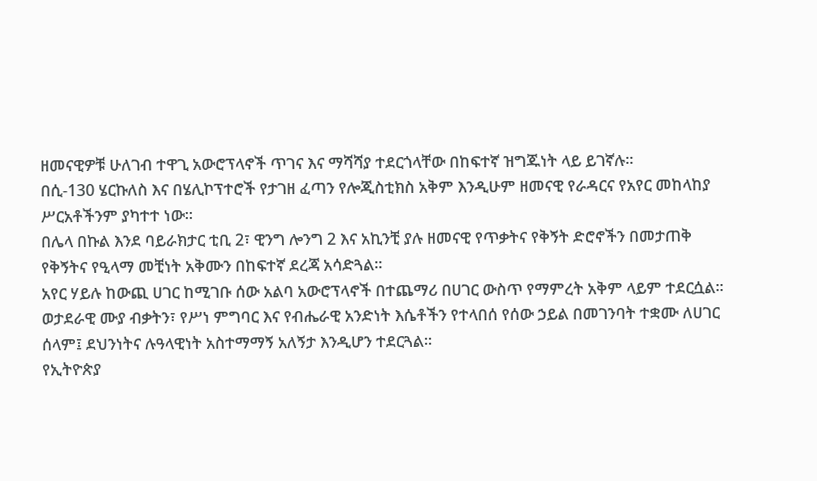ዘመናዊዎቹ ሁለገብ ተዋጊ አውሮፕላኖች ጥገና እና ማሻሻያ ተደርጎላቸው በከፍተኛ ዝግጁነት ላይ ይገኛሉ።
በሲ-130 ሄርኩለስ እና በሄሊኮፕተሮች የታገዘ ፈጣን የሎጂስቲክስ አቅም እንዲሁም ዘመናዊ የራዳርና የአየር መከላከያ ሥርአቶችንም ያካተተ ነው።
በሌላ በኩል እንደ ባይራክታር ቲቢ 2፣ ዊንግ ሎንግ 2 እና አኪንቺ ያሉ ዘመናዊ የጥቃትና የቅኝት ድሮኖችን በመታጠቅ የቅኝትና የዒላማ መቺነት አቅሙን በከፍተኛ ደረጃ አሳድጓል።
አየር ሃይሉ ከውጪ ሀገር ከሚገቡ ሰው አልባ አውሮፕላኖች በተጨማሪ በሀገር ውስጥ የማምረት አቅም ላይም ተደርሷል፡፡
ወታደራዊ ሙያ ብቃትን፣ የሥነ ምግባር እና የብሔራዊ አንድነት እሴቶችን የተላበሰ የሰው ኃይል በመገንባት ተቋሙ ለሀገር ሰላም፤ ደህንነትና ሉዓላዊነት አስተማማኝ አለኝታ እንዲሆን ተደርጓል፡፡
የኢትዮጵያ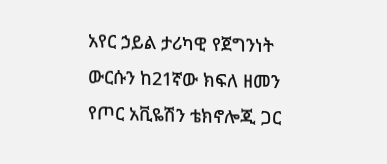አየር ኃይል ታሪካዊ የጀግንነት ውርሱን ከ21ኛው ክፍለ ዘመን የጦር አቪዬሽን ቴክኖሎጂ ጋር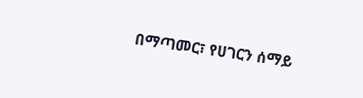በማጣመር፣ የሀገርን ሰማይ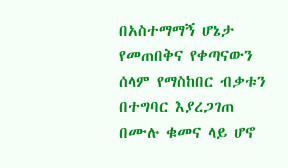በአስተማማኝ ሆኔታ የመጠበቅና የቀጣናውን ሰላም የማስከበር ብቃቱን በተግባር እያረጋገጠ በሙሉ ቁመና ላይ ሆኖ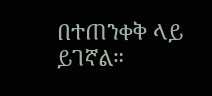በተጠንቀቅ ላይ ይገኛል።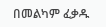በመልካም ፈቃዱ